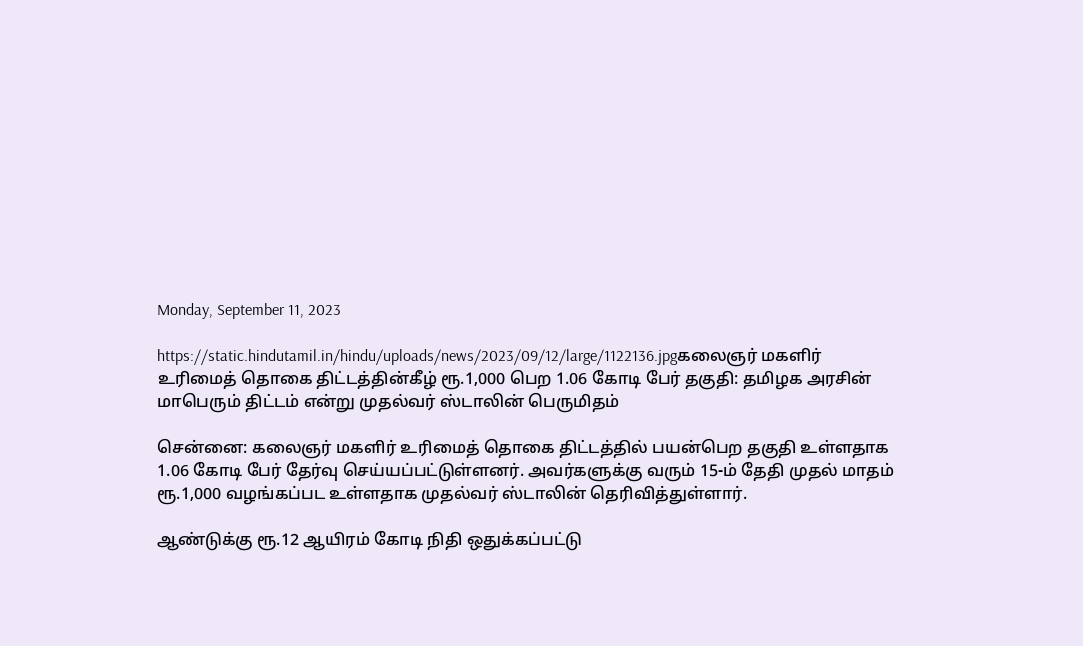Monday, September 11, 2023

https://static.hindutamil.in/hindu/uploads/news/2023/09/12/large/1122136.jpgகலைஞர் மகளிர் உரிமைத் தொகை திட்டத்தின்கீழ் ரூ.1,000 பெற 1.06 கோடி பேர் தகுதி: தமிழக அரசின் மாபெரும் திட்டம் என்று முதல்வர் ஸ்டாலின் பெருமிதம்

சென்னை: கலைஞர் மகளிர் உரிமைத் தொகை திட்டத்தில் பயன்பெற தகுதி உள்ளதாக 1.06 கோடி பேர் தேர்வு செய்யப்பட்டுள்ளனர். அவர்களுக்கு வரும் 15-ம் தேதி முதல் மாதம் ரூ.1,000 வழங்கப்பட உள்ளதாக முதல்வர் ஸ்டாலின் தெரிவித்துள்ளார்.

ஆண்டுக்கு ரூ.12 ஆயிரம் கோடி நிதி ஒதுக்கப்பட்டு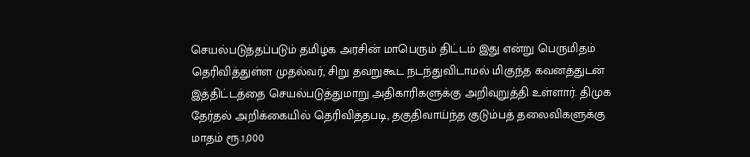செயல்படுத்தப்படும் தமிழக அரசின் மாபெரும் திட்டம் இது என்று பெருமிதம் தெரிவித்துள்ள முதல்வர், சிறு தவறுகூட நடந்துவிடாமல் மிகுந்த கவனத்துடன் இத்திட்டத்தை செயல்படுத்துமாறு அதிகாரிகளுக்கு அறிவுறுத்தி உள்ளார். திமுக தேர்தல் அறிக்கையில் தெரிவித்தபடி, தகுதிவாய்ந்த குடும்பத் தலைவிகளுக்கு மாதம் ரூ.1,000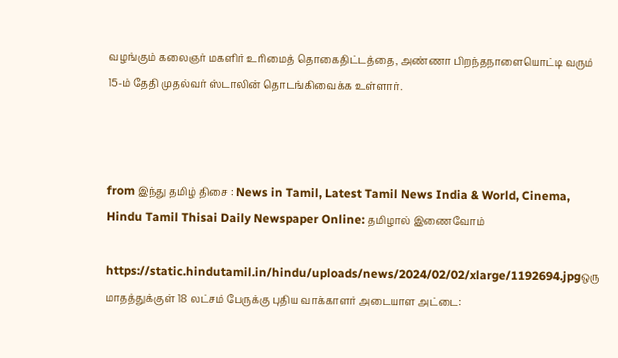வழங்கும் கலைஞர் மகளிர் உரிமைத் தொகைதிட்டத்தை, அண்ணா பிறந்தநாளையொட்டி வரும் 15-ம் தேதி முதல்வர் ஸ்டாலின் தொடங்கிவைக்க உள்ளார்.



from இந்து தமிழ் திசை : News in Tamil, Latest Tamil News India & World, Cinema, Hindu Tamil Thisai Daily Newspaper Online: தமிழால் இணைவோம்

https://static.hindutamil.in/hindu/uploads/news/2024/02/02/xlarge/1192694.jpgஒரு மாதத்துக்குள் 18 லட்சம் பேருக்கு புதிய வாக்காளர் அடையாள அட்டை: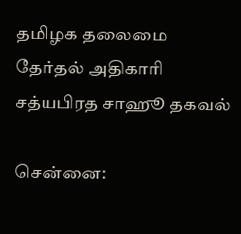தமிழக தலைமை தேர்தல் அதிகாரி சத்யபிரத சாஹூ தகவல்

சென்னை: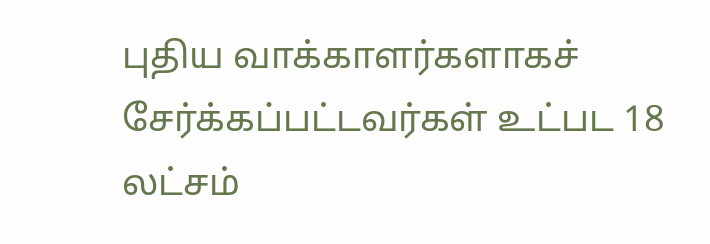புதிய வாக்காளர்களாகச் சேர்க்கப்பட்டவர்கள் உட்பட 18 லட்சம்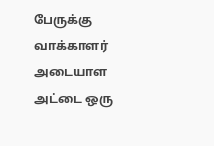பேருக்கு வாக்காளர் அடையாள அட்டை ஒரு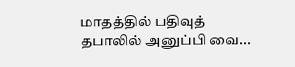மாதத்தில் பதிவுத் தபாலில் அனுப்பி வை...